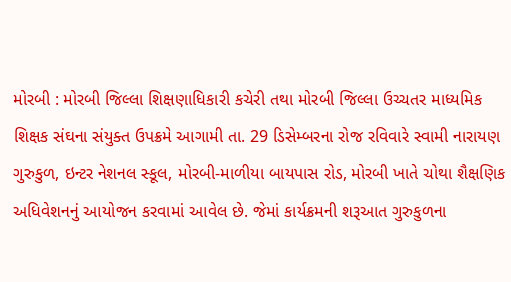મોરબી : મોરબી જિલ્લા શિક્ષણાધિકારી કચેરી તથા મોરબી જિલ્લા ઉચ્ચતર માધ્યમિક શિક્ષક સંઘના સંયુક્ત ઉપક્રમે આગામી તા. 29 ડિસેમ્બરના રોજ રવિવારે સ્વામી નારાયણ ગુરુકુળ, ઇન્ટર નેશનલ સ્કૂલ, મોરબી-માળીયા બાયપાસ રોડ, મોરબી ખાતે ચોથા શૈક્ષણિક અધિવેશનનું આયોજન કરવામાં આવેલ છે. જેમાં કાર્યક્રમની શરૂઆત ગુરુકુળના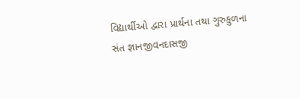વિદ્યાર્થીઓ દ્વારા પ્રાર્થના તથા ગુરુકુળના સંત જ્ઞાનજીવનદાસજી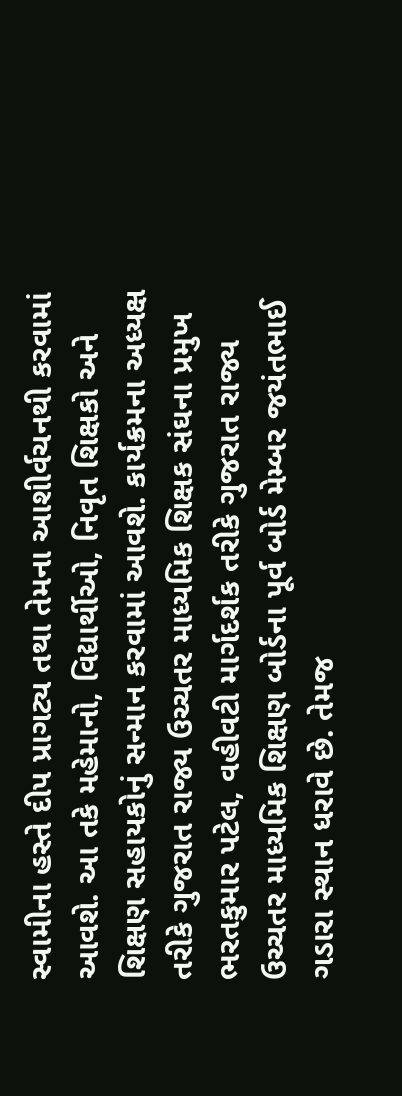સ્વામીના હસ્તે દીપ પ્રાગટ્ય તથા તેમના આશીર્વચનથી કરવામાં આવશે. આ તકે મહેમાનો, વિદ્યાર્થીઓ, નિવૃત શિક્ષકો અને શિક્ષણ સહાયકોનું સન્માન કરવામાં આવશે. કાર્યક્રમના અધ્યક્ષ તરીકે ગુજરાત રાજ્ય ઉચ્ચતર માધ્યમિક શિક્ષક સંઘના પ્રમુખ ભરતકુમાર પટેલ, વહીવટી માર્ગદર્શક તરીકે ગુજરાત રાજ્ય ઉચ્ચતર માધ્યમિક શિક્ષણ બોર્ડના પૂર્વ બોર્ડ મેમ્બર જયંતભાઈ ગડારા સ્થાન ધરાવે છે. તેમજ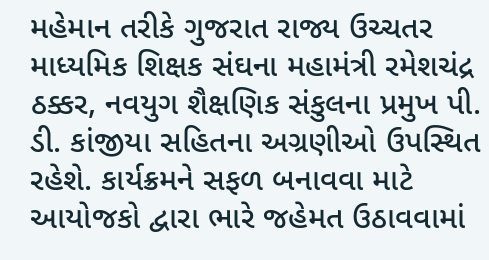મહેમાન તરીકે ગુજરાત રાજ્ય ઉચ્ચતર માધ્યમિક શિક્ષક સંઘના મહામંત્રી રમેશચંદ્ર ઠક્કર, નવયુગ શૈક્ષણિક સંકુલના પ્રમુખ પી. ડી. કાંજીયા સહિતના અગ્રણીઓ ઉપસ્થિત રહેશે. કાર્યક્રમને સફળ બનાવવા માટે આયોજકો દ્વારા ભારે જહેમત ઉઠાવવામાં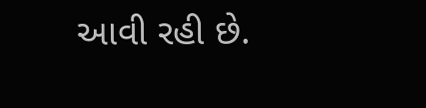આવી રહી છે.